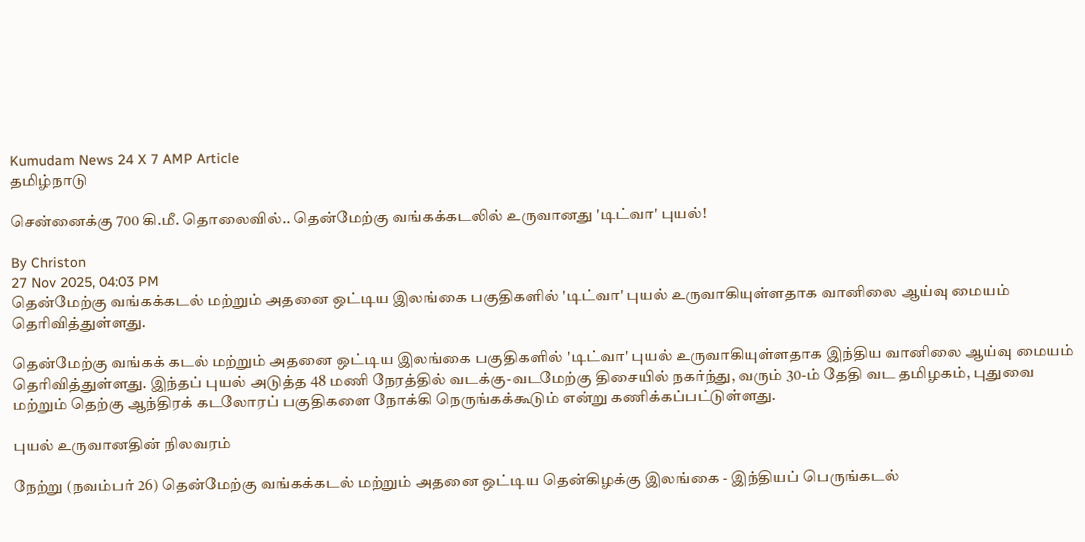Kumudam News 24 X 7 AMP Article
தமிழ்நாடு

சென்னைக்கு 700 கி.மீ. தொலைவில்.. தென்மேற்கு வங்கக்கடலில் உருவானது 'டிட்வா' புயல்!

By Christon
27 Nov 2025, 04:03 PM
தென்மேற்கு வங்கக்கடல் மற்றும் அதனை ஒட்டிய இலங்கை பகுதிகளில் 'டிட்வா' புயல் உருவாகியுள்ளதாக வானிலை ஆய்வு மையம் தெரிவித்துள்ளது.

தென்மேற்கு வங்கக் கடல் மற்றும் அதனை ஒட்டிய இலங்கை பகுதிகளில் 'டிட்வா' புயல் உருவாகியுள்ளதாக இந்திய வானிலை ஆய்வு மையம் தெரிவித்துள்ளது. இந்தப் புயல் அடுத்த 48 மணி நேரத்தில் வடக்கு-வடமேற்கு திசையில் நகர்ந்து, வரும் 30-ம் தேதி வட தமிழகம், புதுவை மற்றும் தெற்கு ஆந்திரக் கடலோரப் பகுதிகளை நோக்கி நெருங்கக்கூடும் என்று கணிக்கப்பட்டுள்ளது.

புயல் உருவானதின் நிலவரம்

நேற்று (நவம்பர் 26) தென்மேற்கு வங்கக்கடல் மற்றும் அதனை ஒட்டிய தென்கிழக்கு இலங்கை - இந்தியப் பெருங்கடல்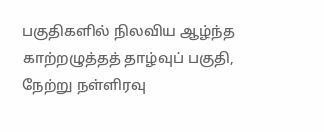பகுதிகளில் நிலவிய ஆழ்ந்த காற்றழுத்தத் தாழ்வுப் பகுதி, நேற்று நள்ளிரவு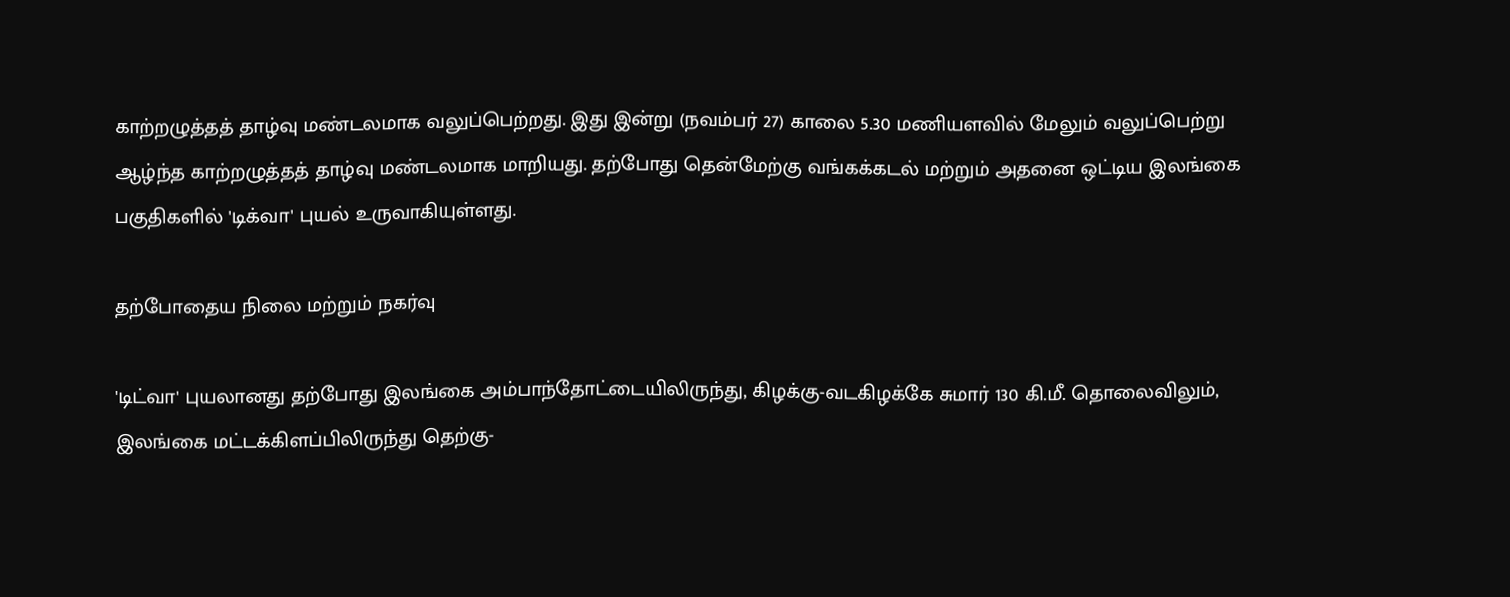காற்றழுத்தத் தாழ்வு மண்டலமாக வலுப்பெற்றது. இது இன்று (நவம்பர் 27) காலை 5.30 மணியளவில் மேலும் வலுப்பெற்று ஆழ்ந்த காற்றழுத்தத் தாழ்வு மண்டலமாக மாறியது. தற்போது தென்மேற்கு வங்கக்கடல் மற்றும் அதனை ஒட்டிய இலங்கை பகுதிகளில் 'டிக்வா' புயல் உருவாகியுள்ளது.

தற்போதைய நிலை மற்றும் நகர்வு

'டிட்வா' புயலானது தற்போது இலங்கை அம்பாந்தோட்டையிலிருந்து, கிழக்கு-வடகிழக்கே சுமார் 130 கி.மீ. தொலைவிலும், இலங்கை மட்டக்கிளப்பிலிருந்து தெற்கு-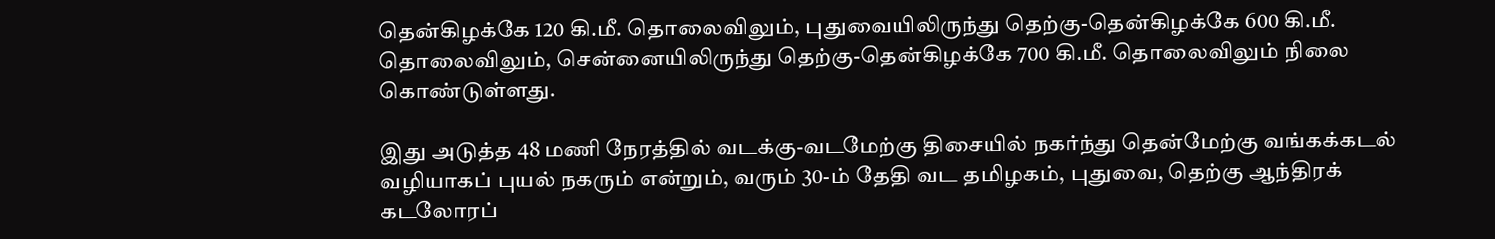தென்கிழக்கே 120 கி.மீ. தொலைவிலும், புதுவையிலிருந்து தெற்கு-தென்கிழக்கே 600 கி.மீ. தொலைவிலும், சென்னையிலிருந்து தெற்கு-தென்கிழக்கே 700 கி.மீ. தொலைவிலும் நிலை கொண்டுள்ளது.

இது அடுத்த 48 மணி நேரத்தில் வடக்கு-வடமேற்கு திசையில் நகர்ந்து தென்மேற்கு வங்கக்கடல் வழியாகப் புயல் நகரும் என்றும், வரும் 30-ம் தேதி வட தமிழகம், புதுவை, தெற்கு ஆந்திரக் கடலோரப்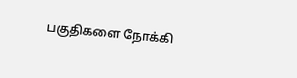பகுதிகளை நோக்கி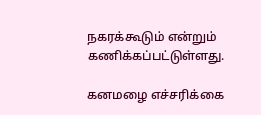நகரக்கூடும் என்றும் கணிக்கப்பட்டுள்ளது.

கனமழை எச்சரிக்கை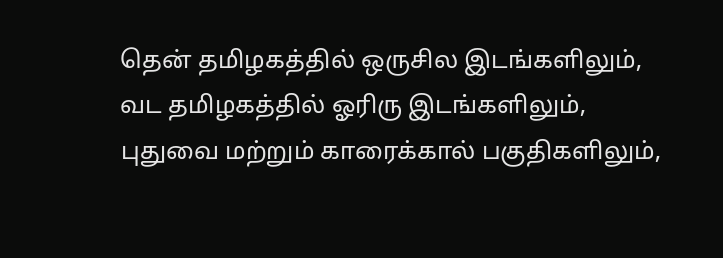தென் தமிழகத்தில் ஒருசில இடங்களிலும், வட தமிழகத்தில் ஓரிரு இடங்களிலும், புதுவை மற்றும் காரைக்கால் பகுதிகளிலும்,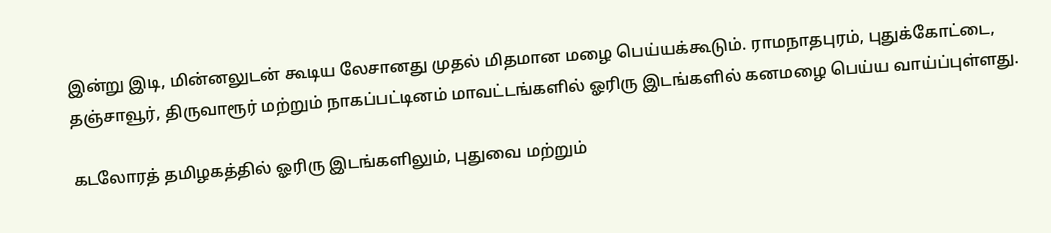இன்று இடி, மின்னலுடன் கூடிய லேசானது முதல் மிதமான மழை பெய்யக்கூடும். ராமநாதபுரம், புதுக்கோட்டை, தஞ்சாவூர், திருவாரூர் மற்றும் நாகப்பட்டினம் மாவட்டங்களில் ஓரிரு இடங்களில் கனமழை பெய்ய வாய்ப்புள்ளது.

கடலோரத் தமிழகத்தில் ஓரிரு இடங்களிலும், புதுவை மற்றும்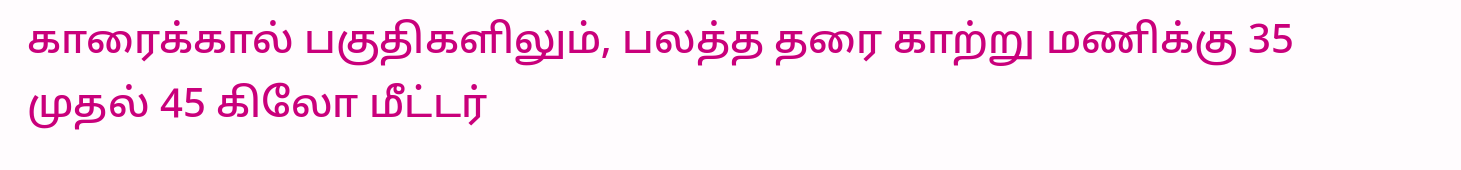காரைக்கால் பகுதிகளிலும், பலத்த தரை காற்று மணிக்கு 35 முதல் 45 கிலோ மீட்டர்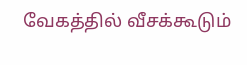வேகத்தில் வீசக்கூடும்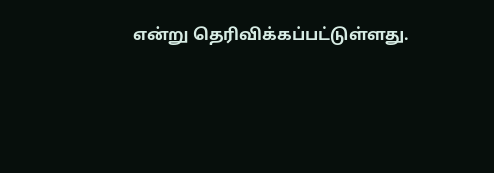என்று தெரிவிக்கப்பட்டுள்ளது.